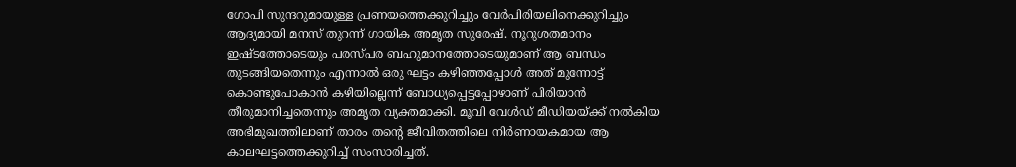ഗോപി സുന്ദറുമായുള്ള പ്രണയത്തെക്കുറിച്ചും വേർപിരിയലിനെക്കുറിച്ചും ആദ്യമായി മനസ് തുറന്ന് ഗായിക അമൃത സുരേഷ്. നൂറുശതമാനം ഇഷ്ടത്തോടെയും പരസ്പര ബഹുമാനത്തോടെയുമാണ് ആ ബന്ധം തുടങ്ങിയതെന്നും എന്നാൽ ഒരു ഘട്ടം കഴിഞ്ഞപ്പോൾ അത് മുന്നോട്ട് കൊണ്ടുപോകാൻ കഴിയില്ലെന്ന് ബോധ്യപ്പെട്ടപ്പോഴാണ് പിരിയാൻ തീരുമാനിച്ചതെന്നും അമൃത വ്യക്തമാക്കി. മൂവി വേൾഡ് മീഡിയയ്ക്ക് നൽകിയ അഭിമുഖത്തിലാണ് താരം തന്‍റെ ജീവിതത്തിലെ നിര്‍ണായകമായ ആ കാലഘട്ടത്തെക്കുറിച്ച് സംസാരിച്ചത്.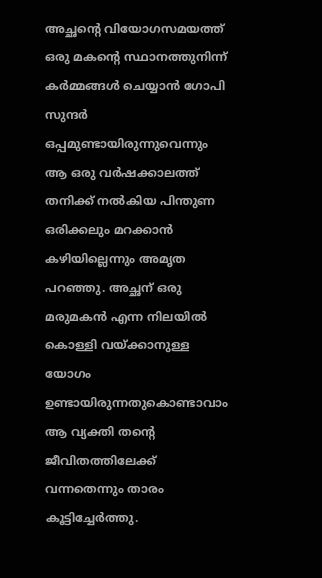അച്ഛന്‍റെ വിയോഗസമയത്ത് ഒരു മകന്‍റെ സ്ഥാനത്തുനിന്ന് കർമ്മങ്ങൾ ചെയ്യാൻ ഗോപി സുന്ദർ ഒപ്പമുണ്ടായിരുന്നുവെന്നും ആ ഒരു വര്‍ഷക്കാലത്ത് തനിക്ക് നല്‍കിയ പിന്തുണ ഒരിക്കലും മറക്കാന്‍ കഴിയില്ലെന്നും അമൃത പറഞ്ഞു. അച്ഛന് ഒരു മരുമകന്‍ എന്ന നിലയില്‍ കൊള്ളി വയ്ക്കാനുള്ള യോഗം ഉണ്ടായിരുന്നതുകൊണ്ടാവാം ആ വ്യക്തി തന്‍റെ ജീവിതത്തിലേക്ക് വന്നതെന്നും താരം കൂട്ടിച്ചേര്‍ത്തു.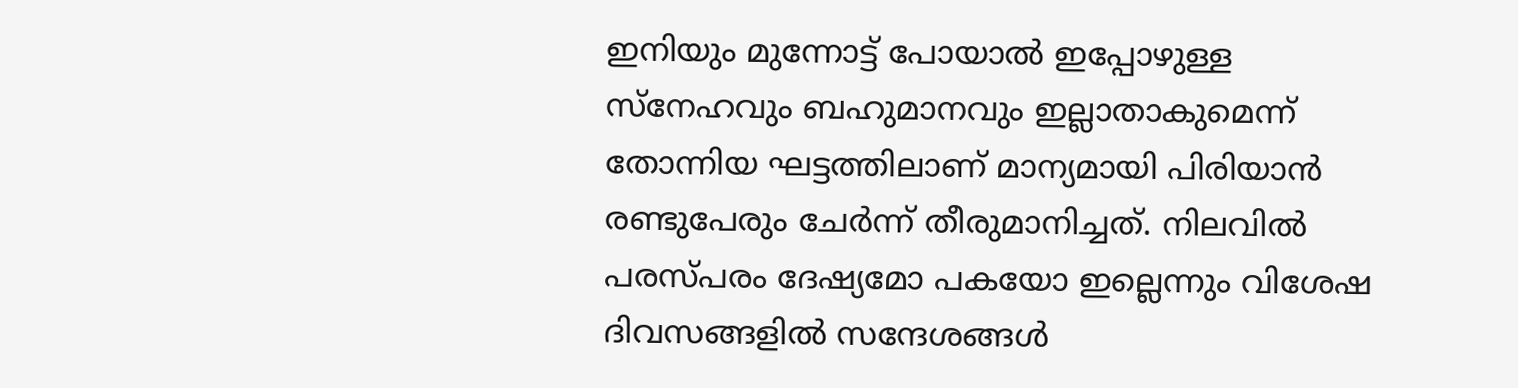ഇനിയും മുന്നോട്ട് പോയാൽ ഇപ്പോഴുള്ള സ്നേഹവും ബഹുമാനവും ഇല്ലാതാകുമെന്ന് തോന്നിയ ഘട്ടത്തിലാണ് മാന്യമായി പിരിയാൻ രണ്ടുപേരും ചേർന്ന് തീരുമാനിച്ചത്. നിലവിൽ പരസ്പരം ദേഷ്യമോ പകയോ ഇല്ലെന്നും വിശേഷ ദിവസങ്ങളിൽ സന്ദേശങ്ങൾ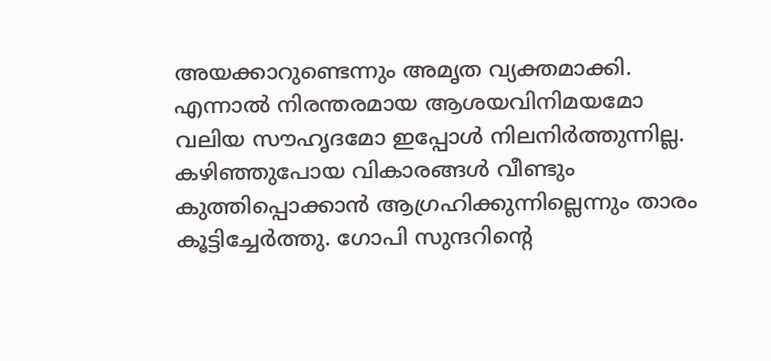അയക്കാറുണ്ടെന്നും അമൃത വ്യക്തമാക്കി. എന്നാൽ നിരന്തരമായ ആശയവിനിമയമോ വലിയ സൗഹൃദമോ ഇപ്പോൾ നിലനിർത്തുന്നില്ല. കഴിഞ്ഞുപോയ വികാരങ്ങൾ വീണ്ടും കുത്തിപ്പൊക്കാൻ ആഗ്രഹിക്കുന്നില്ലെന്നും താരം കൂട്ടിച്ചേർത്തു. ഗോപി സുന്ദറിന്‍റെ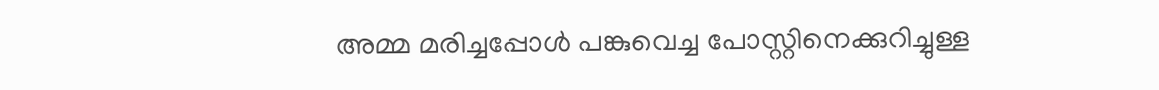അമ്മ മരിച്ചപ്പോൾ പങ്കുവെച്ച പോസ്റ്റിനെക്കുറിച്ചുള്ള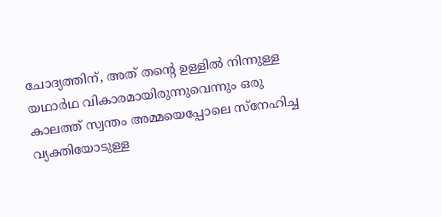ചോദ്യത്തിന്, അത് തന്‍റെ ഉള്ളിൽ നിന്നുള്ള യഥാർഥ വികാരമായിരുന്നുവെന്നും ഒരു കാലത്ത് സ്വന്തം അമ്മയെപ്പോലെ സ്നേഹിച്ച വ്യക്തിയോടുള്ള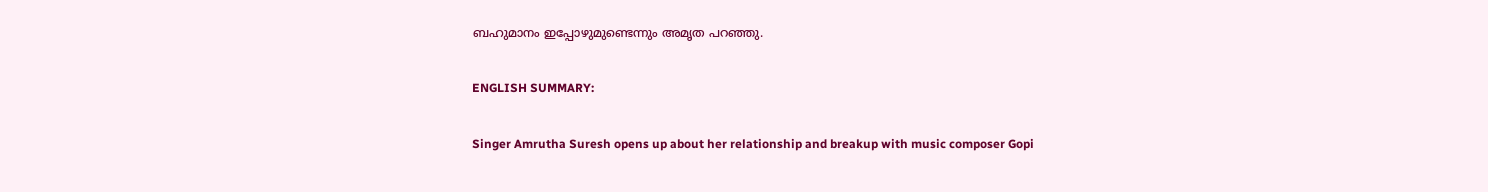ബഹുമാനം ഇപ്പോഴുമുണ്ടെന്നും അമൃത പറഞ്ഞു.

ENGLISH SUMMARY:

Singer Amrutha Suresh opens up about her relationship and breakup with music composer Gopi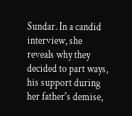Sundar. In a candid interview, she reveals why they decided to part ways, his support during her father's demise,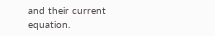and their current equation.